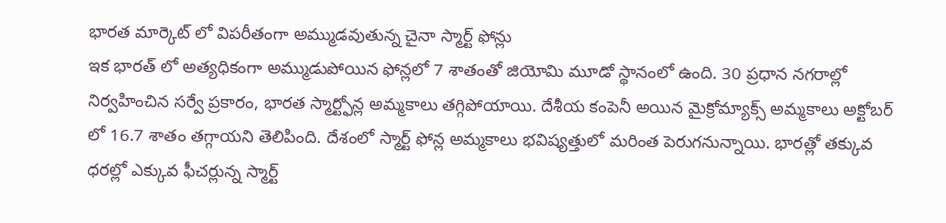భారత మార్కెట్ లో విపరీతంగా అమ్ముడవుతున్న చైనా స్మార్ట్ ఫోన్లు
ఇక భారత్ లో అత్యధికంగా అమ్ముడుపోయిన ఫోన్లలో 7 శాతంతో జియోమి మూడో స్థానంలో ఉంది. 30 ప్రధాన నగరాల్లో నిర్వహించిన సర్వే ప్రకారం, భారత స్మార్ట్ఫోన్ల అమ్మకాలు తగ్గిపోయాయి. దేశీయ కంపెనీ అయిన మైక్రోమ్యాక్స్ అమ్మకాలు అక్టోబర్ లో 16.7 శాతం తగ్గాయని తెలిపింది. దేశంలో స్మార్ట్ ఫోన్ల అమ్మకాలు భవిష్యత్తులో మరింత పెరుగనున్నాయి. భారత్లో తక్కువ ధరల్లో ఎక్కువ ఫీచర్లున్న స్మార్ట్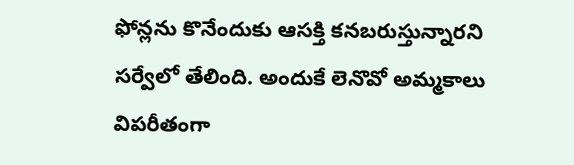ఫోన్లను కొనేందుకు ఆసక్తి కనబరుస్తున్నారని సర్వేలో తేలింది. అందుకే లెనొవో అమ్మకాలు విపరీతంగా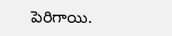పెరిగాయి.